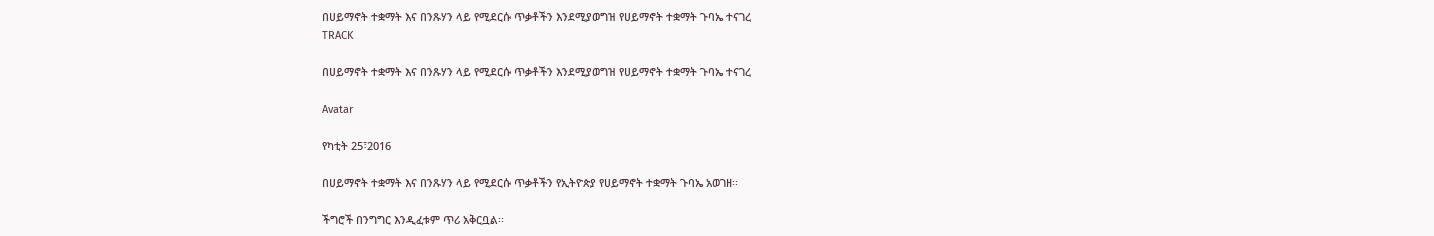በሀይማኖት ተቋማት እና በንጹሃን ላይ የሚደርሱ ጥቃቶችን እንደሚያወግዝ የሀይማኖት ተቋማት ጉባኤ ተናገረ
TRACK

በሀይማኖት ተቋማት እና በንጹሃን ላይ የሚደርሱ ጥቃቶችን እንደሚያወግዝ የሀይማኖት ተቋማት ጉባኤ ተናገረ

Avatar

የካቲት 25፣2016

በሀይማኖት ተቋማት እና በንጹሃን ላይ የሚደርሱ ጥቃቶችን የኢትዮጵያ የሀይማኖት ተቋማት ጉባኤ አወገዘ፡፡

ችግሮች በንግግር እንዲፈቱም ጥሪ አቅርቧል፡፡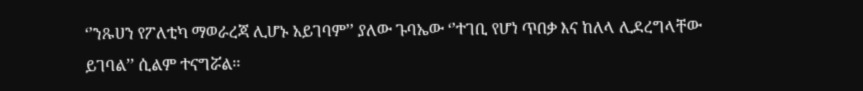‘’ንጹሀን የፖለቲካ ማወራረጃ ሊሆኑ አይገባም’’ ያለው ጉባኤው ‘’ተገቢ የሆነ ጥበቃ እና ከለላ ሊደረግላቸው ይገባል’’ ሲልም ተናግሯል፡፡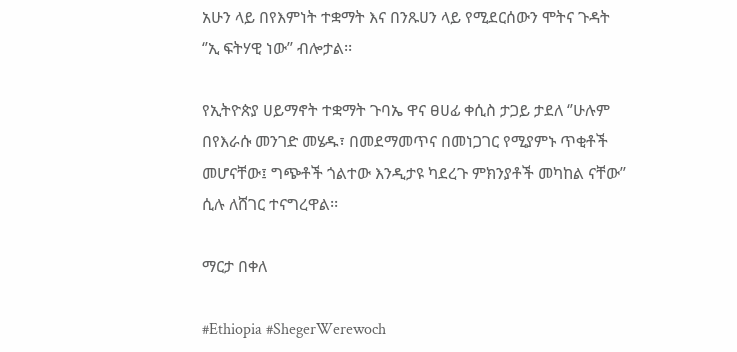አሁን ላይ በየእምነት ተቋማት እና በንጹሀን ላይ የሚደርሰውን ሞትና ጉዳት ‘’ኢ ፍትሃዊ ነው’’ ብሎታል፡፡

የኢትዮጵያ ሀይማኖት ተቋማት ጉባኤ ዋና ፀሀፊ ቀሲስ ታጋይ ታደለ ‘’ሁሉም በየእራሱ መንገድ መሄዱ፣ በመደማመጥና በመነጋገር የሚያምኑ ጥቂቶች መሆናቸው፤ ግጭቶች ጎልተው እንዲታዩ ካደረጉ ምክንያቶች መካከል ናቸው’’ ሲሉ ለሸገር ተናግረዋል፡፡

ማርታ በቀለ

#Ethiopia #ShegerWerewoch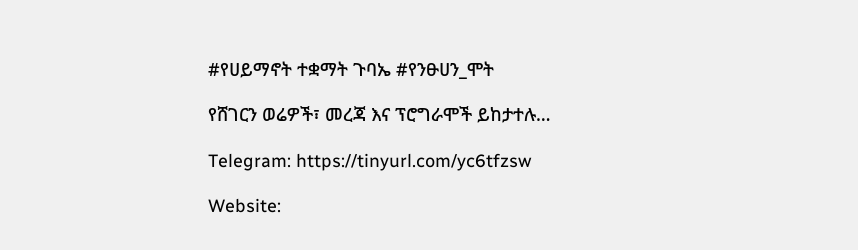#የሀይማኖት ተቋማት ጉባኤ #የንፁሀን_ሞት

የሸገርን ወሬዎች፣ መረጃ እና ፕሮግራሞች ይከታተሉ…

Telegram: https://tinyurl.com/yc6tfzsw

Website: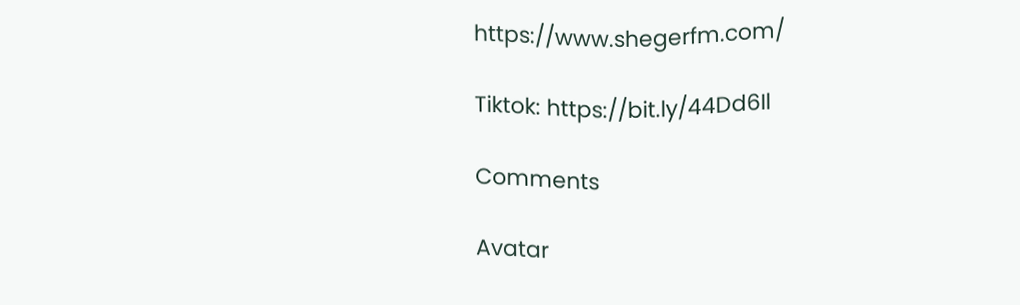https://www.shegerfm.com/

Tiktok: https://bit.ly/44Dd6Il

Comments

Avatar